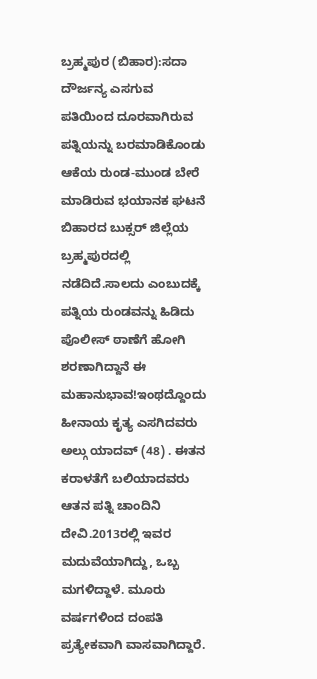ಬ್ರಹ್ಮಪುರ (ಬಿಹಾರ):ಸದಾ ದೌರ್ಜನ್ಯ ಎಸಗುವ ಪತಿಯಿಂದ ದೂರವಾಗಿರುವ ಪತ್ನಿಯನ್ನು ಬರಮಾಡಿಕೊಂಡು ಆಕೆಯ ರುಂಡ-ಮುಂಡ ಬೇರೆ ಮಾಡಿರುವ ಭಯಾನಕ ಘಟನೆ ಬಿಹಾರದ ಬುಕ್ಸರ್ ಜಿಲ್ಲೆಯ ಬ್ರಹ್ಮಪುರದಲ್ಲಿ ನಡೆದಿದೆ.ಸಾಲದು ಎಂಬುದಕ್ಕೆ ಪತ್ನಿಯ ರುಂಡವನ್ನು ಹಿಡಿದು ಪೊಲೀಸ್‌ ಠಾಣೆಗೆ ಹೋಗಿ ಶರಣಾಗಿದ್ದಾನೆ ಈ ಮಹಾನುಭಾವ!ಇಂಥದ್ದೊಂದು ಹೀನಾಯ ಕೃತ್ಯ ಎಸಗಿದವರು ಅಲ್ಗು ಯಾದವ್ (48) . ಈತನ ಕರಾಳತೆಗೆ ಬಲಿಯಾದವರು ಆತನ ಪತ್ನಿ ಚಾಂದಿನಿ ದೇವಿ.2013ರಲ್ಲಿ ಇವರ ಮದುವೆಯಾಗಿದ್ದು, ಒಬ್ಬ ಮಗಳಿದ್ದಾಳೆ. ಮೂರು ವರ್ಷಗಳಿಂದ ದಂಪತಿ ಪ್ರತ್ಯೇಕವಾಗಿ ವಾಸವಾಗಿದ್ದಾರೆ.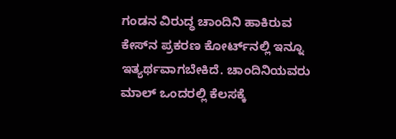ಗಂಡನ ವಿರುದ್ಧ ಚಾಂದಿನಿ ಹಾಕಿರುವ ಕೇಸ್‌ನ ಪ್ರಕರಣ ಕೋರ್ಟ್‌ನಲ್ಲಿ ಇನ್ನೂ ಇತ್ಯರ್ಥವಾಗಬೇಕಿದೆ. ಚಾಂದಿನಿಯವರು ಮಾಲ್‌ ಒಂದರಲ್ಲಿ ಕೆಲಸಕ್ಕೆ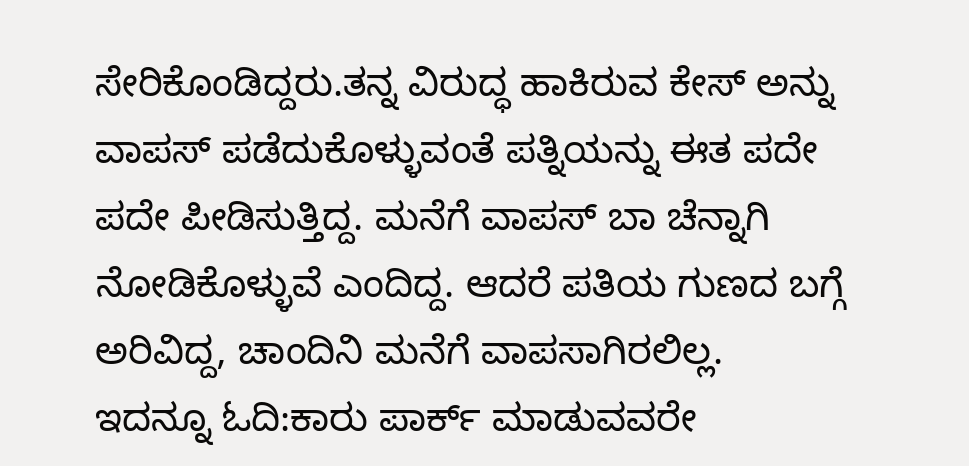ಸೇರಿಕೊಂಡಿದ್ದರು.ತನ್ನ ವಿರುದ್ಧ ಹಾಕಿರುವ ಕೇಸ್‌ ಅನ್ನು ವಾಪಸ್‌ ಪಡೆದುಕೊಳ್ಳುವಂತೆ ಪತ್ನಿಯನ್ನು ಈತ ಪದೇ ಪದೇ ಪೀಡಿಸುತ್ತಿದ್ದ. ಮನೆಗೆ ವಾಪಸ್‌ ಬಾ ಚೆನ್ನಾಗಿ ನೋಡಿಕೊಳ್ಳುವೆ ಎಂದಿದ್ದ. ಆದರೆ ಪತಿಯ ಗುಣದ ಬಗ್ಗೆ ಅರಿವಿದ್ದ, ಚಾಂದಿನಿ ಮನೆಗೆ ವಾಪಸಾಗಿರಲಿಲ್ಲ.
ಇದನ್ನೂ ಓದಿ:ಕಾರು ಪಾರ್ಕ್‌ ಮಾಡುವವರೇ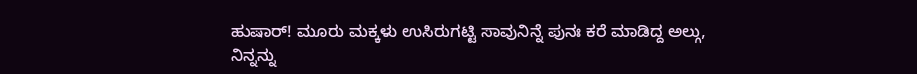ಹುಷಾರ್‌! ಮೂರು ಮಕ್ಕಳು ಉಸಿರುಗಟ್ಟಿ ಸಾವುನಿನ್ನೆ ಪುನಃ ಕರೆ ಮಾಡಿದ್ದ ಅಲ್ಗು, ನಿನ್ನನ್ನು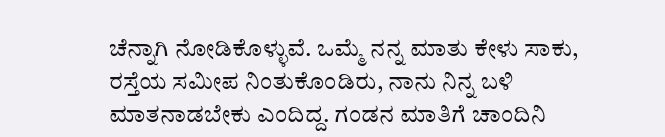ಚೆನ್ನಾಗಿ ನೋಡಿಕೊಳ್ಳುವೆ. ಒಮ್ಮೆ ನನ್ನ ಮಾತು ಕೇಳು ಸಾಕು, ರಸ್ತೆಯ ಸಮೀಪ ನಿಂತುಕೊಂಡಿರು, ನಾನು ನಿನ್ನ ಬಳಿ ಮಾತನಾಡಬೇಕು ಎಂದಿದ್ದ. ಗಂಡನ ಮಾತಿಗೆ ಚಾಂದಿನಿ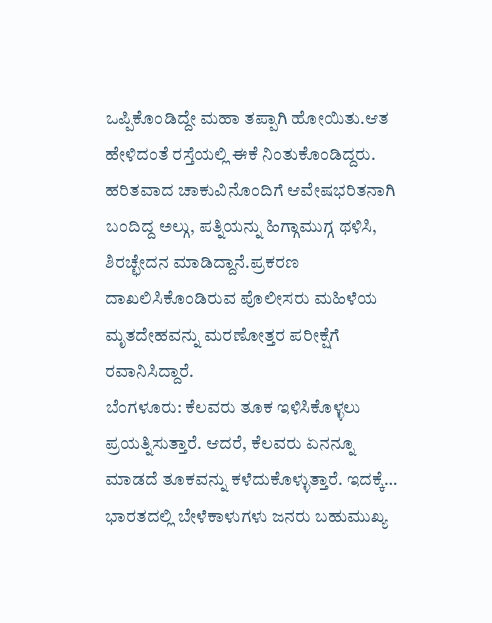ಒಪ್ಪಿಕೊಂಡಿದ್ದೇ ಮಹಾ ತಪ್ಪಾಗಿ ಹೋಯಿತು.ಆತ ಹೇಳಿದಂತೆ ರಸ್ತೆಯಲ್ಲಿ ಈಕೆ ನಿಂತುಕೊಂಡಿದ್ದರು. ಹರಿತವಾದ ಚಾಕುವಿನೊಂದಿಗೆ ಆವೇಷಭರಿತನಾಗಿ ಬಂದಿದ್ದ ಅಲ್ಗು, ಪತ್ನಿಯನ್ನು ಹಿಗ್ಗಾಮುಗ್ಗ ಥಳಿಸಿ, ಶಿರಚ್ಛೇದನ ಮಾಡಿದ್ದಾನೆ.ಪ್ರಕರಣ ದಾಖಲಿಸಿಕೊಂಡಿರುವ ಪೊಲೀಸರು ಮಹಿಳೆಯ ಮೃತದೇಹವನ್ನು ಮರಣೋತ್ತರ ಪರೀಕ್ಷೆಗೆ ರವಾನಿಸಿದ್ದಾರೆ.
ಬೆಂಗಳೂರು: ಕೆಲವರು ತೂಕ ಇಳಿಸಿಕೊಳ್ಳಲು ಪ್ರಯತ್ನಿಸುತ್ತಾರೆ. ಆದರೆ, ಕೆಲವರು ಏನನ್ನೂ ಮಾಡದೆ ತೂಕವನ್ನು ಕಳೆದುಕೊಳ್ಳುತ್ತಾರೆ. ಇದಕ್ಕೆ…
ಭಾರತದಲ್ಲಿ ಬೇಳೆಕಾಳುಗಳು ಜನರು ಬಹುಮುಖ್ಯ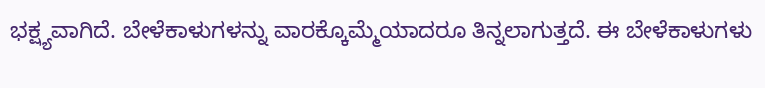ಭಕ್ಷ್ಯವಾಗಿದೆ. ಬೇಳೆಕಾಳುಗಳನ್ನು ವಾರಕ್ಕೊಮ್ಮೆಯಾದರೂ ತಿನ್ನಲಾಗುತ್ತದೆ. ಈ ಬೇಳೆಕಾಳುಗಳು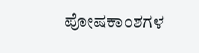ಪೋಷಕಾಂಶಗಳ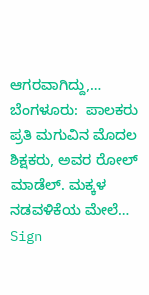ಆಗರವಾಗಿದ್ದು,…
ಬೆಂಗಳೂರು:  ಪಾಲಕರು ಪ್ರತಿ ಮಗುವಿನ ಮೊದಲ ಶಿಕ್ಷಕರು, ಅವರ ರೋಲ್ ಮಾಡೆಲ್. ಮಕ್ಕಳ ನಡವಳಿಕೆಯ ಮೇಲೆ…
Sign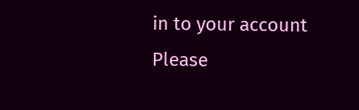in to your account
Please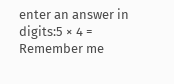enter an answer in digits:5 × 4 =
Remember me